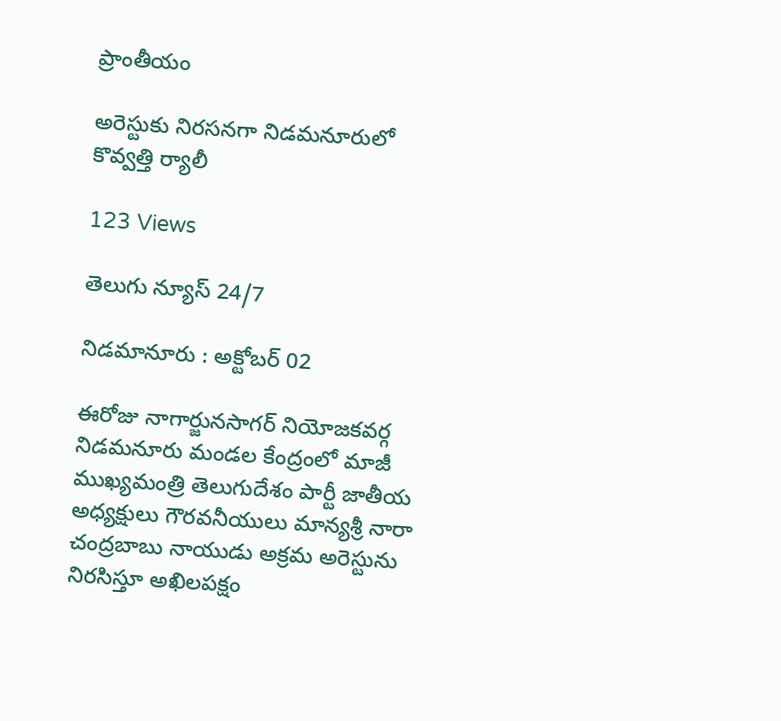ప్రాంతీయం

అరెస్టుకు నిరసనగా నిడమనూరులో కొవ్వత్తి ర్యాలీ

123 Views

తెలుగు న్యూస్ 24/7

నిడమానూరు : అక్టోబర్ 02

ఈరోజు నాగార్జునసాగర్ నియోజకవర్గ నిడమనూరు మండల కేంద్రంలో మాజీ ముఖ్యమంత్రి తెలుగుదేశం పార్టీ జాతీయ అధ్యక్షులు గౌరవనీయులు మాన్యశ్రీ నారా చంద్రబాబు నాయుడు అక్రమ అరెస్టును నిరసిస్తూ అఖిలపక్షం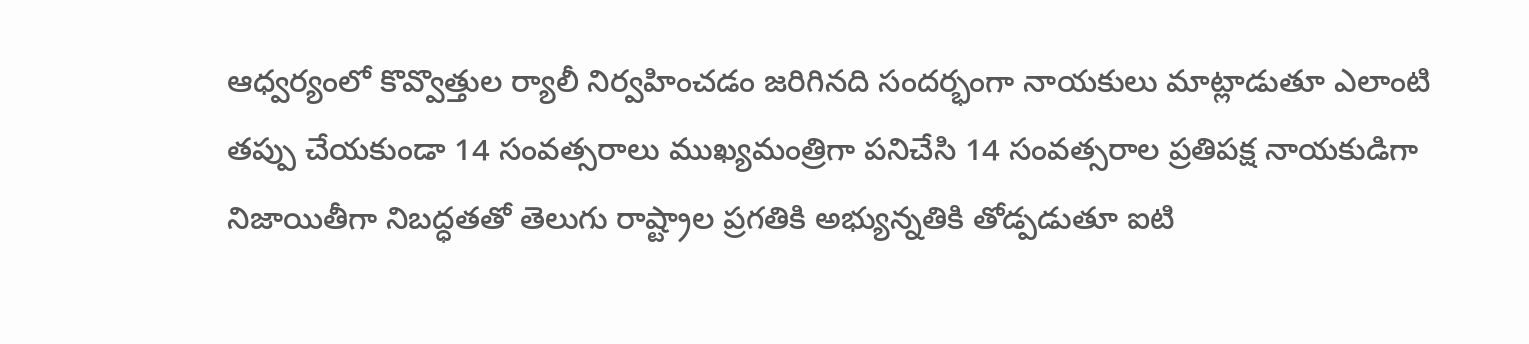ఆధ్వర్యంలో కొవ్వొత్తుల ర్యాలీ నిర్వహించడం జరిగినది సందర్భంగా నాయకులు మాట్లాడుతూ ఎలాంటి తప్పు చేయకుండా 14 సంవత్సరాలు ముఖ్యమంత్రిగా పనిచేసి 14 సంవత్సరాల ప్రతిపక్ష నాయకుడిగా నిజాయితీగా నిబద్ధతతో తెలుగు రాష్ట్రాల ప్రగతికి అభ్యున్నతికి తోడ్పడుతూ ఐటి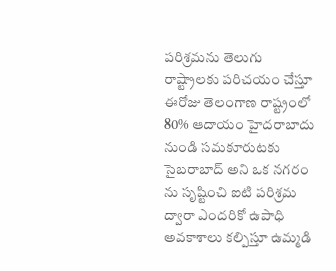పరిశ్రమను తెలుగు రాష్ట్రాలకు పరిచయం చేస్తూ ఈరోజు తెలంగాణ రాష్ట్రంలో 80% ఆదాయం హైదరాబాదు నుండి సమకూరుటకు సైబరాబాద్ అని ఒక నగరం ను సృష్టించి ఐటి పరిశ్రమ ద్వారా ఎందరికో ఉపాధి అవకాశాలు కల్పిస్తూ ఉమ్మడి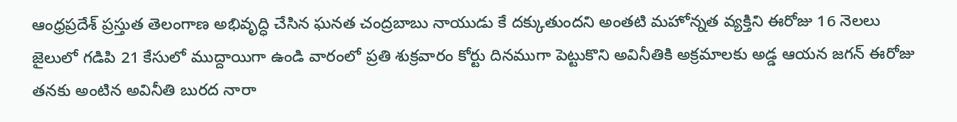ఆంధ్రప్రదేశ్ ప్రస్తుత తెలంగాణ అభివృద్ధి చేసిన ఘనత చంద్రబాబు నాయుడు కే దక్కుతుందని అంతటి మహోన్నత వ్యక్తిని ఈరోజు 16 నెలలు జైలులో గడిపి 21 కేసులో ముద్దాయిగా ఉండి వారంలో ప్రతి శుక్రవారం కోర్టు దినముగా పెట్టుకొని అవినీతికి అక్రమాలకు అడ్డ ఆయన జగన్ ఈరోజు తనకు అంటిన అవినీతి బురద నారా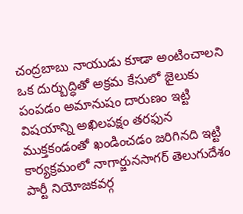చంద్రబాబు నాయుడు కూడా అంటించాలని ఒక దుర్బుద్ధితో అక్రమ కేసులో జైలుకు పంపడం అమానుషం దారుణం ఇట్టి విషయాన్ని అఖిలపక్షం తరఫున ముక్తకండంతో ఖండించడం జరిగినది ఇట్టి కార్యక్రమంలో నాగార్జునసాగర్ తెలుగుదేశం పార్టీ నియోజకవర్గ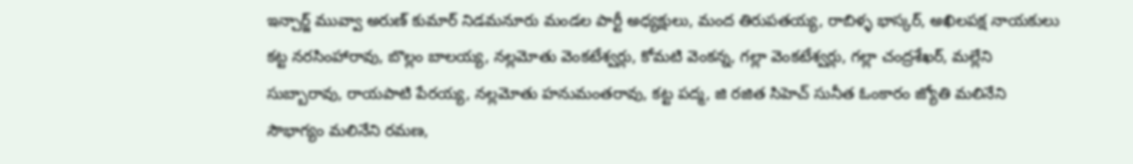ఇన్చార్జ్ మువ్వా అరుణ్ కుమార్ నిడమనూరు మండల పార్టీ అధ్యక్షులు, మంద తిరుపతయ్య, రాబిళ్ళ భాస్కర్, అఖిలపక్ష నాయకులు కట్ట నరసింహారావు, బొల్లం బాలయ్య, నల్లమోతు వెంకటేశ్వర్లు, కోమటి వెంకన్న, గల్లా వెంకటేశ్వర్లు, గల్లా చంద్రశేఖర్, మల్లేని సుబ్బారావు, రాయపాటి పేరయ్య, నల్లమోతు హనుమంతరావు, కట్ట పద్మ, జి రజిత సిహెచ్ సునీత ఓంకారం జ్యోతి మలినేని సౌభాగ్యం మలినేని రమణ,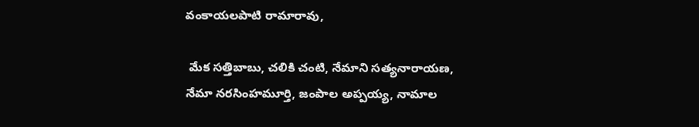వంకాయలపాటి రామారావు,

 మేక సత్తిబాబు, చలికి చంటి, నేమాని సత్యనారాయణ, నేమా నరసింహమూర్తి, జంపాల అప్పయ్య, నామాల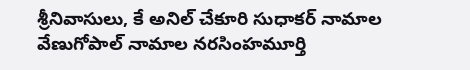శ్రీనివాసులు, కే అనిల్ చేకూరి సుధాకర్ నామాల వేణుగోపాల్ నామాల నరసింహమూర్తి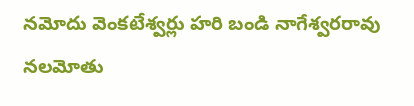నమోదు వెంకటేశ్వర్లు హరి బండి నాగేశ్వరరావు నలమోతు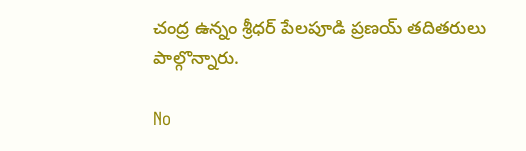చంద్ర ఉన్నం శ్రీధర్ పేలపూడి ప్రణయ్ తదితరులు పాల్గొన్నారు.

No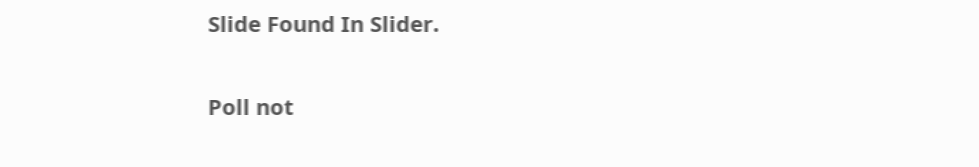Slide Found In Slider.

Poll not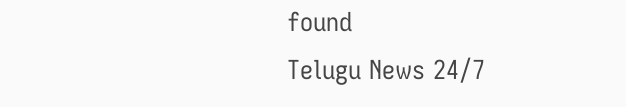found
Telugu News 24/7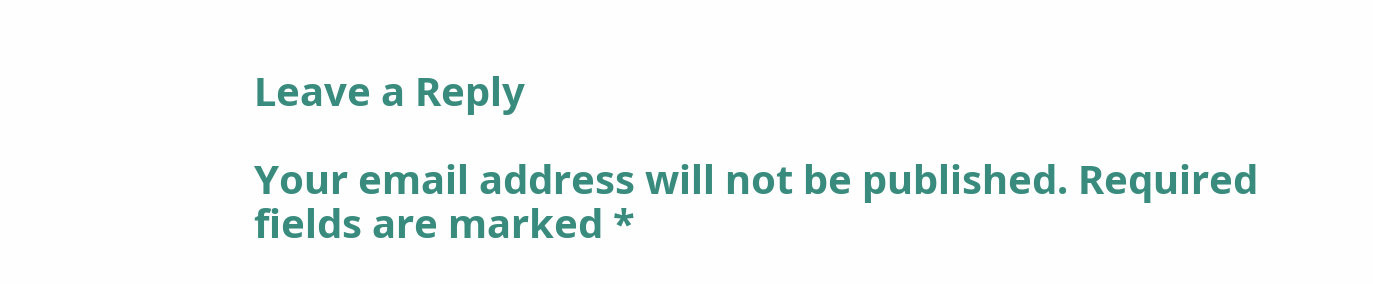Leave a Reply

Your email address will not be published. Required fields are marked *